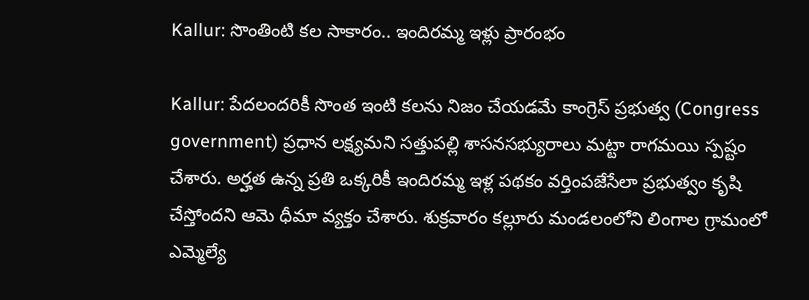Kallur: సొంతింటి కల సాకారం.. ఇందిరమ్మ ఇళ్లు ప్రారంభం

Kallur: పేదలందరికీ సొంత ఇంటి కలను నిజం చేయడమే కాంగ్రెస్ ప్రభుత్వ (Congress government) ప్రధాన లక్ష్యమని సత్తుపల్లి శాసనసభ్యురాలు మట్టా రాగమయి స్పష్టం చేశారు. అర్హత ఉన్న ప్రతి ఒక్కరికీ ఇందిరమ్మ ఇళ్ల పథకం వర్తింపజేసేలా ప్రభుత్వం కృషి చేస్తోందని ఆమె ధీమా వ్యక్తం చేశారు. శుక్రవారం కల్లూరు మండలంలోని లింగాల గ్రామంలో ఎమ్మెల్యే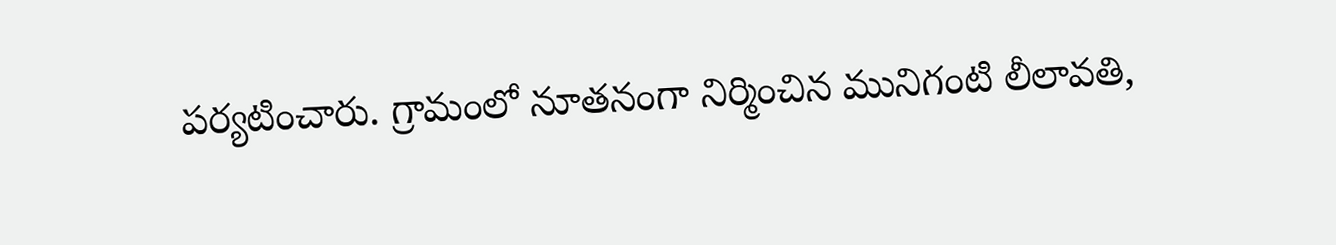పర్యటించారు. గ్రామంలో నూతనంగా నిర్మించిన మునిగంటి లీలావతి,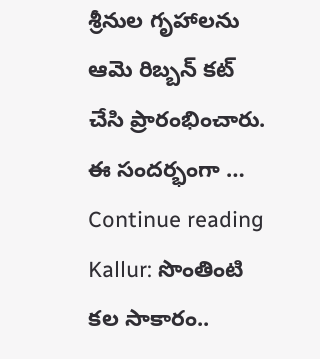శ్రీనుల గృహాలను ఆమె రిబ్బన్ కట్ చేసి ప్రారంభించారు. ఈ సందర్భంగా … Continue reading Kallur: సొంతింటి కల సాకారం..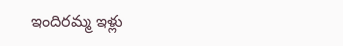ఇందిరమ్మ ఇళ్లు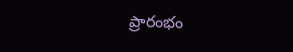ప్రారంభం